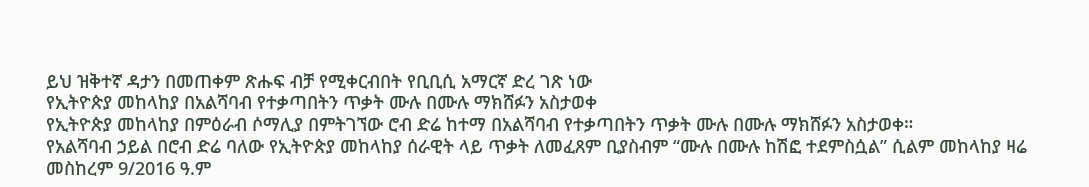ይህ ዝቅተኛ ዳታን በመጠቀም ጽሑፍ ብቻ የሚቀርብበት የቢቢሲ አማርኛ ድረ ገጽ ነው
የኢትዮጵያ መከላከያ በአልሻባብ የተቃጣበትን ጥቃት ሙሉ በሙሉ ማክሸፉን አስታወቀ
የኢትዮጵያ መከላከያ በምዕራብ ሶማሊያ በምትገኘው ሮብ ድሬ ከተማ በአልሻባብ የተቃጣበትን ጥቃት ሙሉ በሙሉ ማክሸፉን አስታወቀ።
የአልሻባብ ኃይል በሮብ ድሬ ባለው የኢትዮጵያ መከላከያ ሰራዊት ላይ ጥቃት ለመፈጸም ቢያስብም “ሙሉ በሙሉ ከሽፎ ተደምስሷል” ሲልም መከላከያ ዛሬ መስከረም 9/2016 ዓ.ም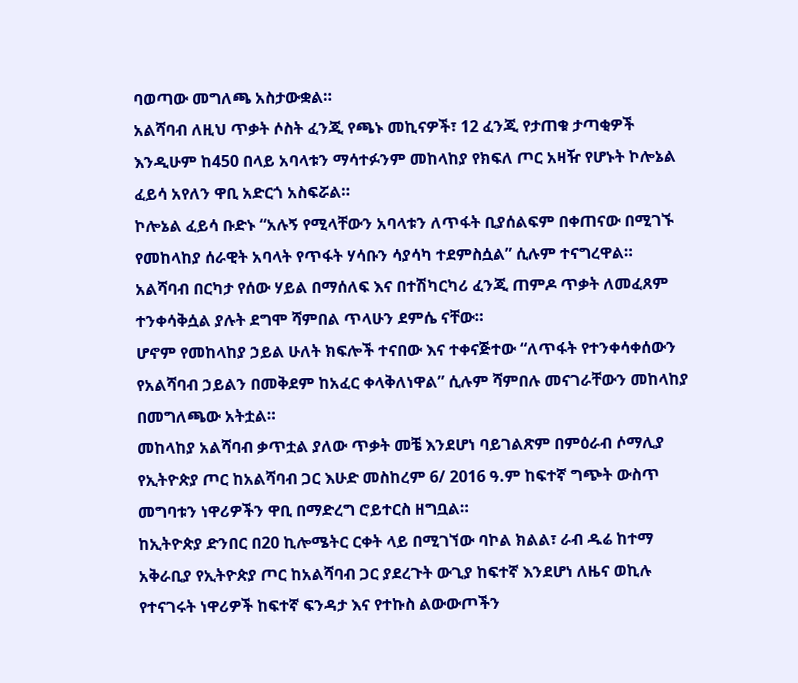ባወጣው መግለጫ አስታውቋል።
አልሻባብ ለዚህ ጥቃት ሶስት ፈንጂ የጫኑ መኪናዎች፣ 12 ፈንጂ የታጠቁ ታጣቂዎች እንዲሁም ከ450 በላይ አባላቱን ማሳተፉንም መከላከያ የክፍለ ጦር አዛዥ የሆኑት ኮሎኔል ፈይሳ አየለን ዋቢ አድርጎ አስፍሯል።
ኮሎኔል ፈይሳ ቡድኑ “አሉኝ የሚላቸውን አባላቱን ለጥፋት ቢያሰልፍም በቀጠናው በሚገኙ የመከላከያ ሰራዊት አባላት የጥፋት ሃሳቡን ሳያሳካ ተደምስሷል” ሲሉም ተናግረዋል።
አልሻባብ በርካታ የሰው ሃይል በማሰለፍ እና በተሽካርካሪ ፈንጂ ጠምዶ ጥቃት ለመፈጸም ተንቀሳቅሷል ያሉት ደግሞ ሻምበል ጥላሁን ደምሴ ናቸው።
ሆኖም የመከላከያ ኃይል ሁለት ክፍሎች ተናበው እና ተቀናጅተው “ለጥፋት የተንቀሳቀሰውን የአልሻባብ ኃይልን በመቅደም ከአፈር ቀላቅለነዋል” ሲሉም ሻምበሉ መናገራቸውን መከላከያ በመግለጫው አትቷል።
መከላከያ አልሻባብ ቃጥቷል ያለው ጥቃት መቼ እንደሆነ ባይገልጽም በምዕራብ ሶማሊያ የኢትዮጵያ ጦር ከአልሻባብ ጋር እሁድ መስከረም 6/ 2016 ዓ.ም ከፍተኛ ግጭት ውስጥ መግባቱን ነዋሪዎችን ዋቢ በማድረግ ሮይተርስ ዘግቧል።
ከኢትዮጵያ ድንበር በ20 ኪሎሜትር ርቀት ላይ በሚገኘው ባኮል ክልል፣ ራብ ዱሬ ከተማ አቅራቢያ የኢትዮጵያ ጦር ከአልሻባብ ጋር ያደረጉት ውጊያ ከፍተኛ እንደሆነ ለዜና ወኪሉ የተናገሩት ነዋሪዎች ከፍተኛ ፍንዳታ እና የተኩስ ልውውጦችን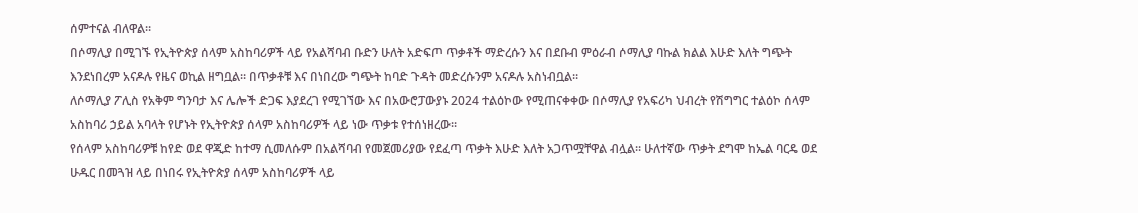ሰምተናል ብለዋል።
በሶማሊያ በሚገኙ የኢትዮጵያ ሰላም አስከባሪዎች ላይ የአልሻባብ ቡድን ሁለት አድፍጦ ጥቃቶች ማድረሱን እና በደቡብ ምዕራብ ሶማሊያ ባኩል ክልል እሁድ እለት ግጭት እንደነበረም አናዶሉ የዜና ወኪል ዘግቧል። በጥቃቶቹ እና በነበረው ግጭት ከባድ ጉዳት መድረሱንም አናዶሉ አስነብቧል።
ለሶማሊያ ፖሊስ የአቅም ግንባታ እና ሌሎች ድጋፍ እያደረገ የሚገኘው እና በአውሮፓውያኑ 2024 ተልዕኮው የሚጠናቀቀው በሶማሊያ የአፍሪካ ህብረት የሽግግር ተልዕኮ ሰላም አስከባሪ ኃይል አባላት የሆኑት የኢትዮጵያ ሰላም አስከባሪዎች ላይ ነው ጥቃቱ የተሰነዘረው።
የሰላም አስከባሪዎቹ ከየድ ወደ ዋጂድ ከተማ ሲመለሱም በአልሻባብ የመጀመሪያው የደፈጣ ጥቃት እሁድ እለት አጋጥሟቸዋል ብሏል። ሁለተኛው ጥቃት ደግሞ ከኤል ባርዴ ወደ ሁዱር በመጓዝ ላይ በነበሩ የኢትዮጵያ ሰላም አስከባሪዎች ላይ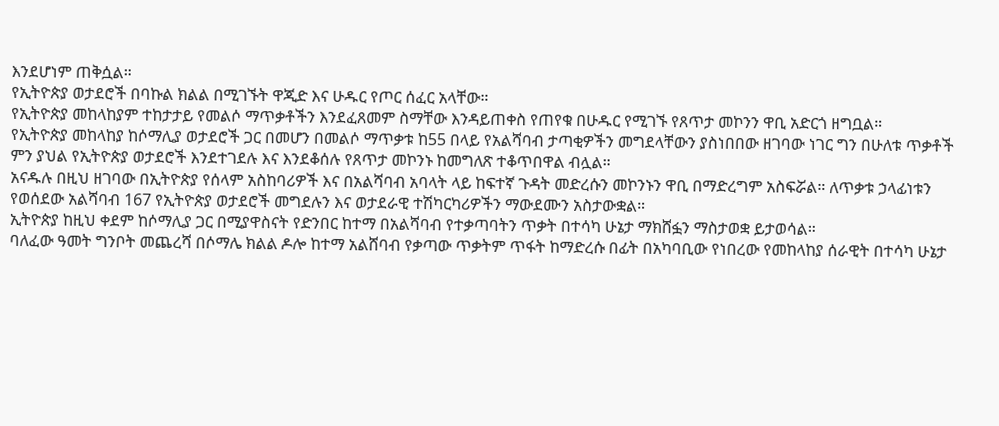እንደሆነም ጠቅሷል።
የኢትዮጵያ ወታደሮች በባኩል ክልል በሚገኙት ዋጂድ እና ሁዱር የጦር ሰፈር አላቸው።
የኢትዮጵያ መከላከያም ተከታታይ የመልሶ ማጥቃቶችን እንደፈጸመም ስማቸው እንዳይጠቀስ የጠየቁ በሁዱር የሚገኙ የጸጥታ መኮንን ዋቢ አድርጎ ዘግቧል።
የኢትዮጵያ መከላከያ ከሶማሊያ ወታደሮች ጋር በመሆን በመልሶ ማጥቃቱ ከ55 በላይ የአልሻባብ ታጣቂዎችን መግደላቸውን ያስነበበው ዘገባው ነገር ግን በሁለቱ ጥቃቶች ምን ያህል የኢትዮጵያ ወታደሮች እንደተገደሉ እና እንደቆሰሉ የጸጥታ መኮንኑ ከመግለጽ ተቆጥበዋል ብሏል።
አናዱሉ በዚህ ዘገባው በኢትዮጵያ የሰላም አስከባሪዎች እና በአልሻባብ አባላት ላይ ከፍተኛ ጉዳት መድረሱን መኮንኑን ዋቢ በማድረግም አስፍሯል። ለጥቃቱ ኃላፊነቱን የወሰደው አልሻባብ 167 የኢትዮጵያ ወታደሮች መግደሉን እና ወታደራዊ ተሽካርካሪዎችን ማውደሙን አስታውቋል።
ኢትዮጵያ ከዚህ ቀደም ከሶማሊያ ጋር በሚያዋስናት የድንበር ከተማ በአልሻባብ የተቃጣባትን ጥቃት በተሳካ ሁኔታ ማክሸፏን ማስታወቋ ይታወሳል።
ባለፈው ዓመት ግንቦት መጨረሻ በሶማሌ ክልል ዶሎ ከተማ አልሸባብ የቃጣው ጥቃትም ጥፋት ከማድረሱ በፊት በአካባቢው የነበረው የመከላከያ ሰራዊት በተሳካ ሁኔታ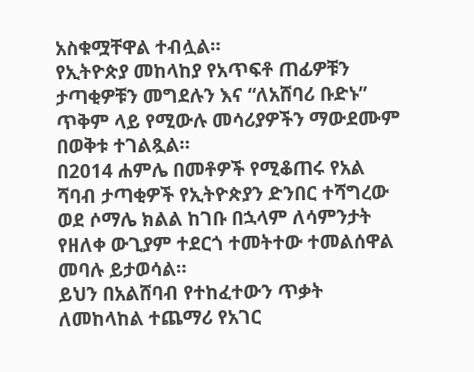አስቁሟቸዋል ተብሏል።
የኢትዮጵያ መከላከያ የአጥፍቶ ጠፊዎቹን ታጣቂዎቹን መግደሉን እና “ለአሸባሪ ቡድኑ” ጥቅም ላይ የሚውሉ መሳሪያዎችን ማውደሙም በወቅቱ ተገልጿል።
በ2014 ሐምሌ በመቶዎች የሚቆጠሩ የአል ሻባብ ታጣቂዎች የኢትዮጵያን ድንበር ተሻግረው ወደ ሶማሌ ክልል ከገቡ በኋላም ለሳምንታት የዘለቀ ውጊያም ተደርጎ ተመትተው ተመልሰዋል መባሉ ይታወሳል።
ይህን በአልሸባብ የተከፈተውን ጥቃት ለመከላከል ተጨማሪ የአገር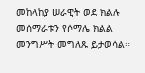መከላከያ ሠራዊት ወደ ክልሉ መሰማራቱን የሶማሌ ክልል መንግሥት መግለጹ ይታወሳል።